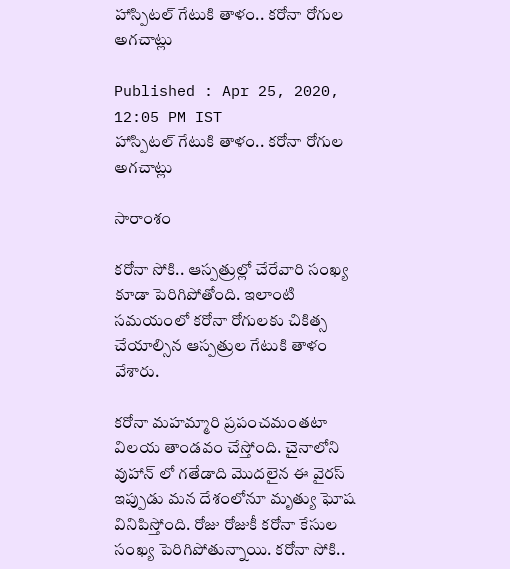హాస్పిటల్ గేటుకి తాళం.. కరోనా రోగుల అగచాట్లు

Published : Apr 25, 2020, 12:05 PM IST
హాస్పిటల్ గేటుకి తాళం.. కరోనా రోగుల అగచాట్లు

సారాంశం

కరోనా సోకి.. ఆస్పత్రుల్లో చేరేవారి సంఖ్య కూడా పెరిగిపోతోంది. ఇలాంటి సమయంలో కరోనా రోగులకు చికిత్స చేయాల్సిన ఆస్పత్రుల గేటుకి తాళం వేశారు.

కరోనా మహమ్మారి ప్రపంచమంతటా విలయ తాండవం చేస్తోంది. చైనాలోని వుహాన్ లో గతేడాది మొదలైన ఈ వైరస్ ఇప్పుడు మన దేశంలోనూ మృత్యు ఘోష వినిపిస్తోంది. రోజు రోజుకీ కరోనా కేసుల సంఖ్య పెరిగిపోతున్నాయి. కరోనా సోకి..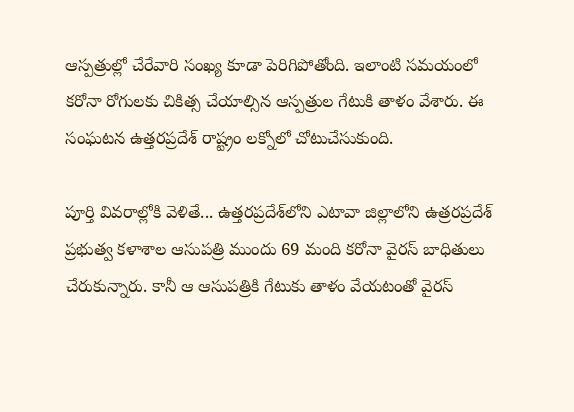ఆస్పత్రుల్లో చేరేవారి సంఖ్య కూడా పెరిగిపోతోంది. ఇలాంటి సమయంలో కరోనా రోగులకు చికిత్స చేయాల్సిన ఆస్పత్రుల గేటుకి తాళం వేశారు. ఈ సంఘటన ఉత్తరప్రదేశ్ రాష్ట్రం లక్నోలో చోటుచేసుకుంది.

పూర్తి వివరాల్లోకి వెళితే... ఉత్తరప్రదేశ్‌లోని ఎటావా జిల్లాలోని ఉత్రరప్రదేశ్‌ ప్రభుత్వ కళాశాల ఆసుపత్రి ముందు 69 మంది కరోనా వైరస్‌ బాధితులు చేరుకున్నారు. కానీ ఆ ఆసుపత్రికి గేటుకు తాళం వేయటంతో వైరస్‌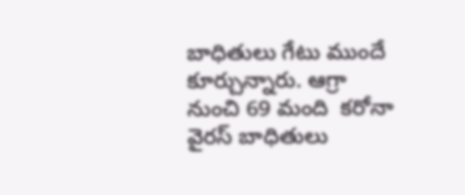బాధితులు గేటు ముందే కూర్చున్నారు. ఆగ్రా నుంచి 69 మంది  కరోనా వైరస్‌ బాధితులు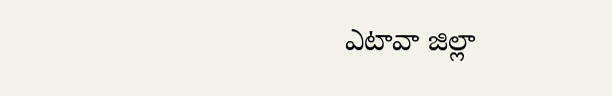ఎటావా జిల్లా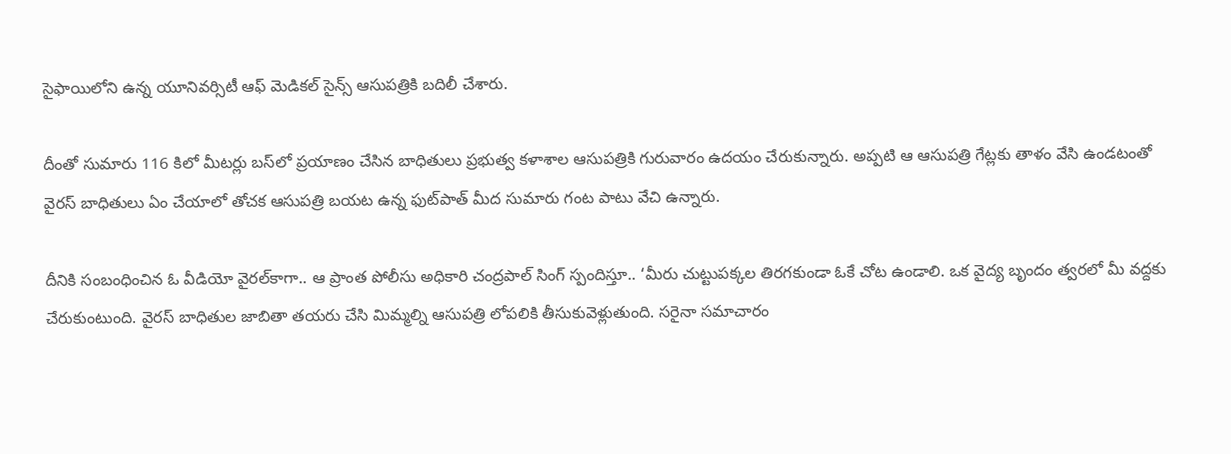సైఫాయిలోని ఉన్న యూనివర్సిటీ ఆఫ్‌ మెడికల్‌ సైన్స్‌ ఆసుపత్రికి బదిలీ చేశారు.

దీంతో సుమారు 116 కిలో మీటర్లు బస్‌లో ప్రయాణం చేసిన బాధితులు ప్రభుత్వ కళాశాల ఆసుపత్రికి గురువారం ఉదయం చేరుకున్నారు. అప్పటి ఆ ఆసుపత్రి గేట్లకు తాళం వేసి ఉండటంతో వైరస్‌ బాధితులు ఏం చేయాలో తోచక ఆసుపత్రి బయట ఉన్న ఫుట్‌పాత్‌ మీద సుమారు గంట పాటు వేచి ఉన్నారు.

దీనికి సంబంధించిన ఓ వీడియో వైరల్‌కాగా.. ఆ ప్రాంత పోలీసు అధికారి చంద్రపాల్‌ సింగ్ స్పందిస్తూ.. ‘మీరు చుట్టుపక్కల తిరగకుండా ఓకే చోట ఉండాలి. ఒక వైద్య బృందం త్వరలో మీ వద్దకు చేరుకుంటుంది. వైరస్‌ బాధితుల జాబితా తయరు చేసి మిమ్మల్ని ఆసుపత్రి లోపలికి తీసుకువెళ్లుతుంది. సరైనా సమాచారం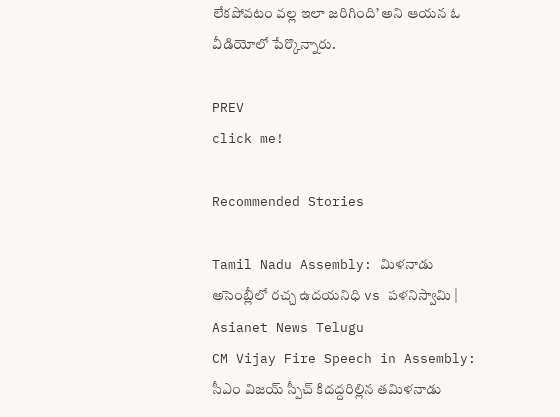లేకపోవటం వల్ల ఇలా జరిగింది’ అని ఆయన ఓ వీడియోలో పేర్కొన్నారు.

PREV
click me!

Recommended Stories

Tamil Nadu Assembly: మిళనాడు అసెంబ్లీలో రచ్చ ఉదయనిధి vs పళనిస్వామి | Asianet News Telugu
CM Vijay Fire Speech in Assembly: సీఎం విజయ్ స్పీచ్ కిదద్దరిల్లిన తమిళనాడు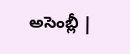అసెంబ్లీ |